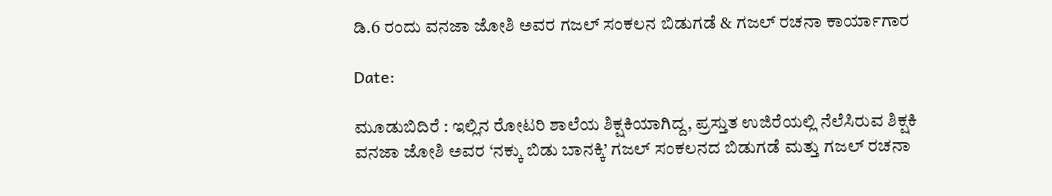ಡಿ.6 ರಂದು ವನಜಾ ಜೋಶಿ ಅವರ ಗಜಲ್ ಸಂಕಲನ ಬಿಡುಗಡೆ & ಗಜಲ್ ರಚನಾ ಕಾರ್ಯಾಗಾರ

Date:

ಮೂಡುಬಿದಿರೆ : ಇಲ್ಲಿನ ರೋಟರಿ ಶಾಲೆಯ ಶಿಕ್ಷಕಿಯಾಗಿದ್ದ, ಪ್ರಸ್ತುತ ಉಜಿರೆಯಲ್ಲಿ ನೆಲೆಸಿರುವ ಶಿಕ್ಷಕಿ ವನಜಾ ಜೋಶಿ ಅವರ ‘ನಕ್ಕು ಬಿಡು ಬಾನಕ್ಕಿ’ ಗಜಲ್ ಸಂಕಲನದ ಬಿಡುಗಡೆ ಮತ್ತು ಗಜಲ್ ರಚನಾ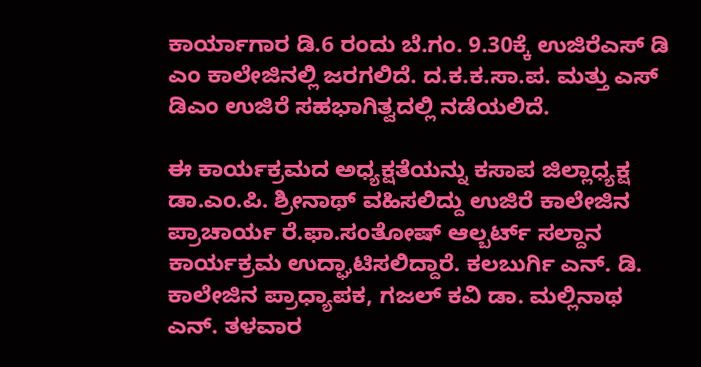ಕಾರ್ಯಾಗಾರ ಡಿ.6 ರಂದು ಬೆ.ಗಂ. 9.30ಕ್ಕೆ ಉಜಿರೆಎಸ್ ಡಿ ಎಂ ಕಾಲೇಜಿನಲ್ಲಿ ಜರಗಲಿದೆ. ದ.ಕ.ಕ.ಸಾ.ಪ. ಮತ್ತು ಎಸ್ ಡಿಎಂ ಉಜಿರೆ ಸಹಭಾಗಿತ್ವದಲ್ಲಿ ನಡೆಯಲಿದೆ.

ಈ ಕಾರ್ಯಕ್ರಮದ ಅಧ್ಯಕ್ಷತೆಯನ್ನು ಕಸಾಪ ಜಿಲ್ಲಾಧ್ಯಕ್ಷ ಡಾ.ಎಂ.ಪಿ. ಶ್ರೀನಾಥ್ ವಹಿಸಲಿದ್ದು ಉಜಿರೆ ಕಾಲೇಜಿನ ಪ್ರಾಚಾರ್ಯ ರೆ.ಫಾ.ಸಂತೋಷ್ ಆಲ್ಬರ್ಟ್ ಸಲ್ದಾನ ಕಾರ್ಯಕ್ರಮ ಉದ್ಘಾಟಿಸಲಿದ್ದಾರೆ. ಕಲಬುರ್ಗಿ ಎನ್. ಡಿ. ಕಾಲೇಜಿನ ಪ್ರಾಧ್ಯಾಪಕ, ಗಜಲ್ ಕವಿ ಡಾ. ಮಲ್ಲಿನಾಥ ಎನ್. ತಳವಾರ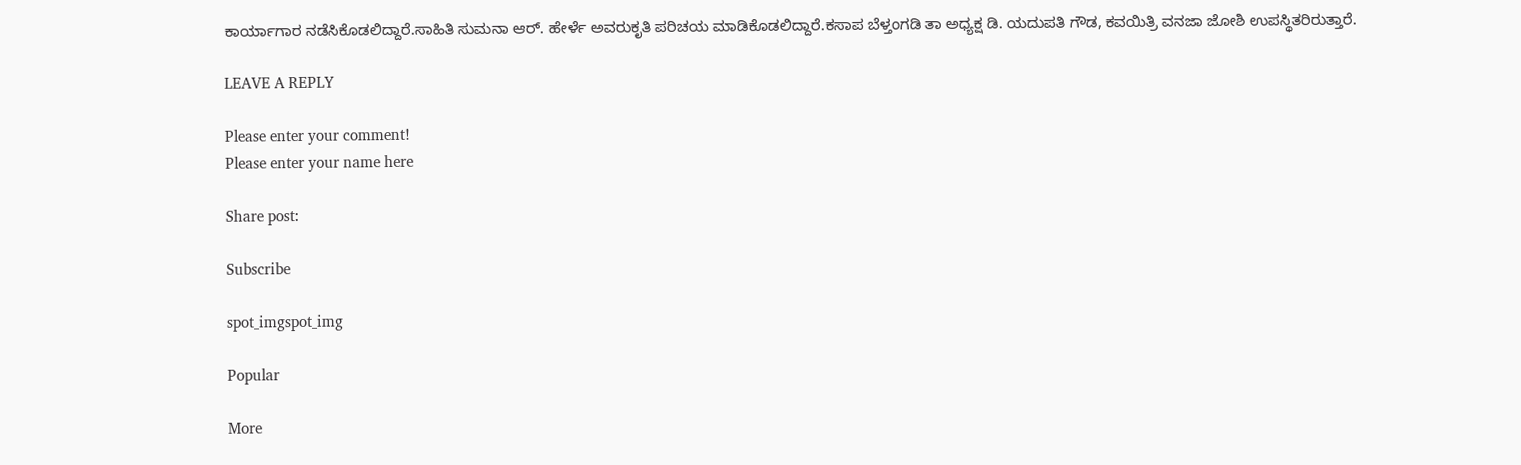ಕಾರ್ಯಾಗಾರ ನಡೆಸಿಕೊಡಲಿದ್ದಾರೆ.ಸಾಹಿತಿ ಸುಮನಾ ಆರ್. ಹೇರ್ಳೆ ಅವರುಕೃತಿ ಪರಿಚಯ ಮಾಡಿಕೊಡಲಿದ್ದಾರೆ.ಕಸಾಪ ಬೆಳ್ತಂಗಡಿ ತಾ ಅಧ್ಯಕ್ಷ ಡಿ. ಯದುಪತಿ ಗೌಡ, ಕವಯಿತ್ರಿ ವನಜಾ ಜೋಶಿ ಉಪಸ್ಥಿತರಿರುತ್ತಾರೆ.

LEAVE A REPLY

Please enter your comment!
Please enter your name here

Share post:

Subscribe

spot_imgspot_img

Popular

More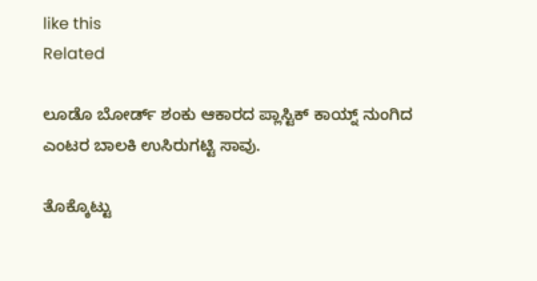like this
Related

ಲೂಡೊ ಬೋರ್ಡ್ ಶಂಕು ಆಕಾರದ ಪ್ಲಾಸ್ಟಿಕ್ ಕಾಯ್ನ್ ನುಂಗಿದ ಎಂಟರ ಬಾಲಕಿ ಉಸಿರುಗಟ್ಟಿ ಸಾವು.

ತೊಕ್ಕೊಟ್ಟು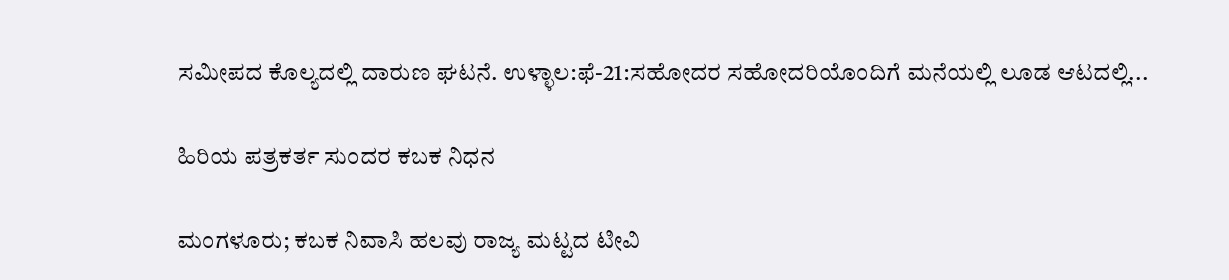ಸಮೀಪದ ಕೊಲ್ಯದಲ್ಲಿ ದಾರುಣ ಘಟನೆ. ಉಳ್ಳಾಲ:ಫೆ-21:ಸಹೋದರ ಸಹೋದರಿಯೊಂದಿಗೆ ಮನೆಯಲ್ಲಿ ಲೂಡ ಆಟದಲ್ಲಿ...

ಹಿರಿಯ ಪತ್ರಕರ್ತ ಸುಂದರ ಕಬಕ ನಿಧನ

ಮಂಗಳೂರು; ಕಬಕ ನಿವಾಸಿ ಹಲವು ರಾಜ್ಯ ಮಟ್ಟದ ಟೀವಿ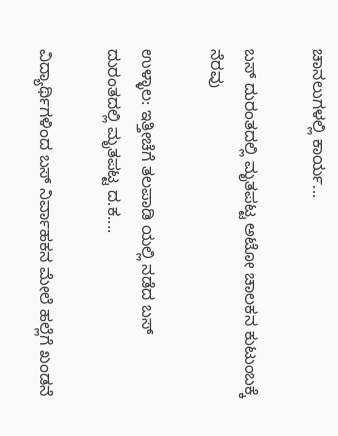ಚಾನಲುಗಳಲ್ಲಿ ಕಾರ್ಯ...

ಬಸ್ ದುರಂತದಲ್ಲಿ ಮೃತಪಟ್ಟ ಅಟೋ ಚಾಲಕನ ಕುಟುಂಬಕ್ಕೆ ನೆರವು

ಉಳ್ಳಾಲ: ಇತ್ತೀಚೆಗೆ ತಲಪಾಡಿ ಯಲ್ಲಿ ನಡೆದ ಬಸ್ ದುರಂತದಲ್ಲಿ ಮೃತಪಟ್ಟ ದ.ಕ....

ವಿದ್ಯಾರ್ಥಿಗಳಿಂದ ಬಸ್ ನಿರ್ವಾಹಕನ ಮೇಲೆ ಹಲ್ಲೆಗೆ ಖಂಡನೆ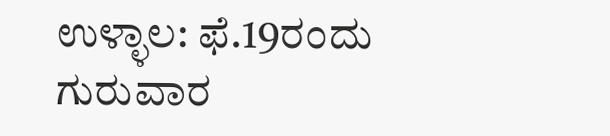ಉಳ್ಳಾಲ: ಫೆ.19ರಂದು ಗುರುವಾರ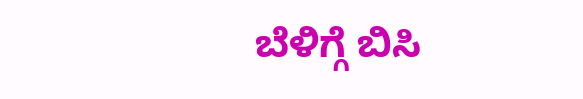ಬೆಳಿಗ್ಗೆ ಬಿಸಿ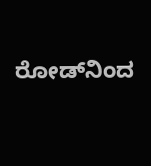ರೋಡ್‌ನಿಂದ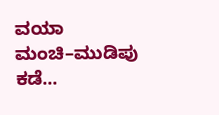ವಯಾ ಮಂಚಿ–ಮುಡಿಪು ಕಡೆ...